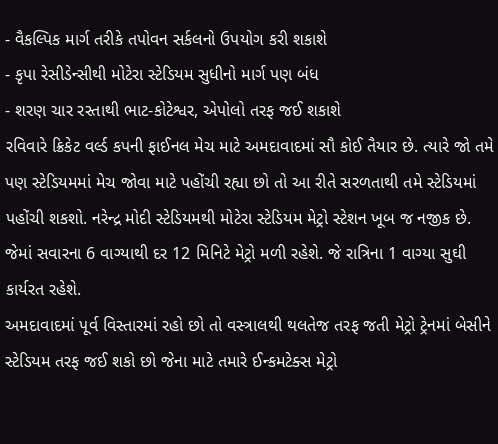- વૈકલ્પિક માર્ગ તરીકે તપોવન સર્કલનો ઉપયોગ કરી શકાશે
- કૃપા રેસીડેન્સીથી મોટેરા સ્ટેડિયમ સુધીનો માર્ગ પણ બંધ
- શરણ ચાર રસ્તાથી ભાટ-કોટેશ્વર, એપોલો તરફ જઈ શકાશે
રવિવારે ક્રિકેટ વર્લ્ડ કપની ફાઈનલ મેચ માટે અમદાવાદમાં સૌ કોઈ તૈયાર છે. ત્યારે જો તમે પણ સ્ટેડિયમમાં મેચ જોવા માટે પહોંચી રહ્યા છો તો આ રીતે સરળતાથી તમે સ્ટેડિયમાં પહોંચી શકશો. નરેન્દ્ર મોદી સ્ટેડિયમથી મોટેરા સ્ટેડિયમ મેટ્રો સ્ટેશન ખૂબ જ નજીક છે. જેમાં સવારના 6 વાગ્યાથી દર 12 મિનિટે મેટ્રો મળી રહેશે. જે રાત્રિના 1 વાગ્યા સુઘી કાર્યરત રહેશે.
અમદાવાદમાં પૂર્વ વિસ્તારમાં રહો છો તો વસ્ત્રાલથી થલતેજ તરફ જતી મેટ્રો ટ્રેનમાં બેસીને સ્ટેડિયમ તરફ જઈ શકો છો જેના માટે તમારે ઈન્કમટેક્સ મેટ્રો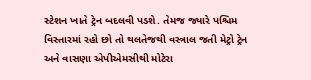સ્ટેશન ખાતે ટ્રેન બદલવી પડશે. તેમજ જ્યારે પશ્ચિમ વિસ્તારમાં રહો છો તો થલતેજથી વસ્ત્રાલ જતી મેટ્રો ટ્રેન અને વાસણા એપીએમસીથી મોટેરા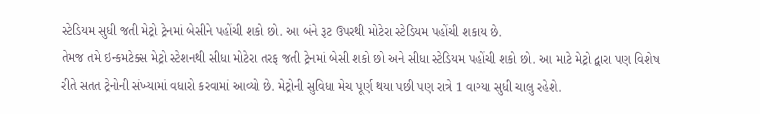સ્ટેડિયમ સુધી જતી મેટ્રો ટ્રેનમાં બેસીને પહોંચી શકો છો. આ બંને રૂટ ઉપરથી મોટેરા સ્ટેડિયમ પહોંચી શકાય છે.
તેમજ તમે ઇન્કમટેક્સ મેટ્રો સ્ટેશનથી સીધા મોટેરા તરફ જતી ટ્રેનમાં બેસી શકો છો અને સીધા સ્ટેડિયમ પહોંચી શકો છો. આ માટે મેટ્રો દ્વારા પણ વિશેષ રીતે સતત ટ્રેનોની સંખ્યામાં વધારો કરવામાં આવ્યો છે. મેટ્રોની સુવિધા મેચ પૂર્ણ થયા પછી પણ રાત્રે 1 વાગ્યા સુધી ચાલુ રહેશે.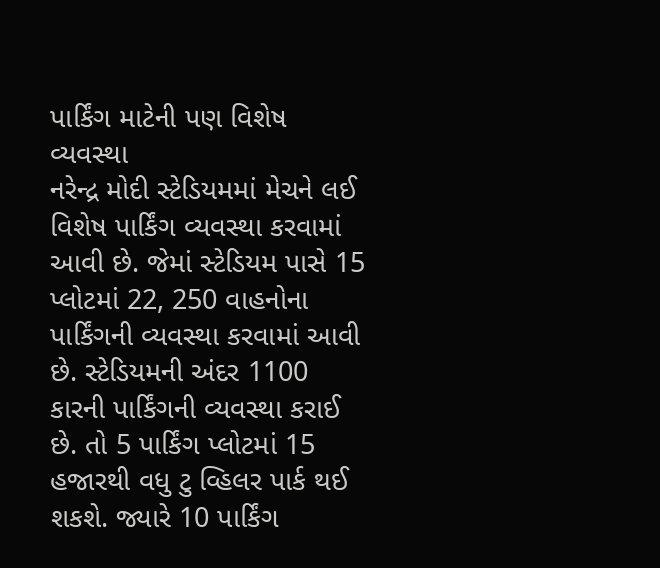પાર્કિંગ માટેની પણ વિશેષ વ્યવસ્થા
નરેન્દ્ર મોદી સ્ટેડિયમમાં મેચને લઈ વિશેષ પાર્કિંગ વ્યવસ્થા કરવામાં આવી છે. જેમાં સ્ટેડિયમ પાસે 15 પ્લોટમાં 22, 250 વાહનોના પાર્કિંગની વ્યવસ્થા કરવામાં આવી છે. સ્ટેડિયમની અંદર 1100 કારની પાર્કિંગની વ્યવસ્થા કરાઈ છે. તો 5 પાર્કિંગ પ્લોટમાં 15 હજારથી વધુ ટુ વ્હિલર પાર્ક થઈ શકશે. જ્યારે 10 પાર્કિંગ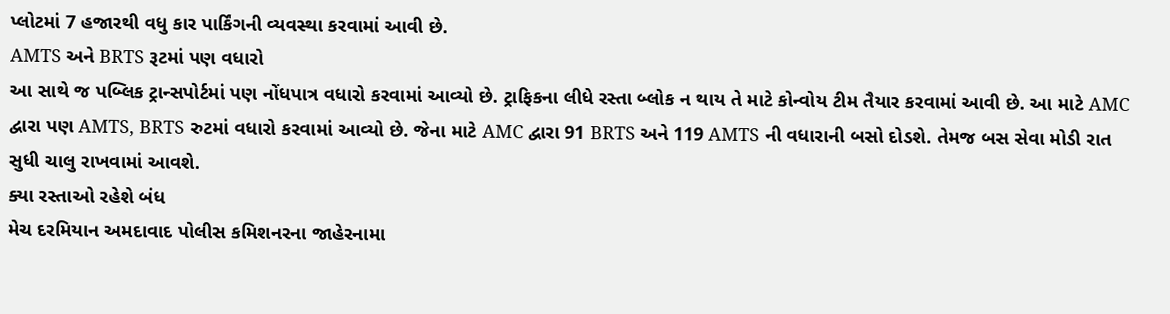પ્લોટમાં 7 હજારથી વધુ કાર પાર્કિંગની વ્યવસ્થા કરવામાં આવી છે.
AMTS અને BRTS રૂટમાં પણ વધારો
આ સાથે જ પબ્લિક ટ્રાન્સપોર્ટમાં પણ નોંધપાત્ર વધારો કરવામાં આવ્યો છે. ટ્રાફિકના લીધે રસ્તા બ્લોક ન થાય તે માટે કોન્વોય ટીમ તૈયાર કરવામાં આવી છે. આ માટે AMC દ્વારા પણ AMTS, BRTS રુટમાં વધારો કરવામાં આવ્યો છે. જેના માટે AMC દ્વારા 91 BRTS અને 119 AMTS ની વધારાની બસો દોડશે. તેમજ બસ સેવા મોડી રાત સુધી ચાલુ રાખવામાં આવશે.
ક્યા રસ્તાઓ રહેશે બંધ
મેચ દરમિયાન અમદાવાદ પોલીસ કમિશનરના જાહેરનામા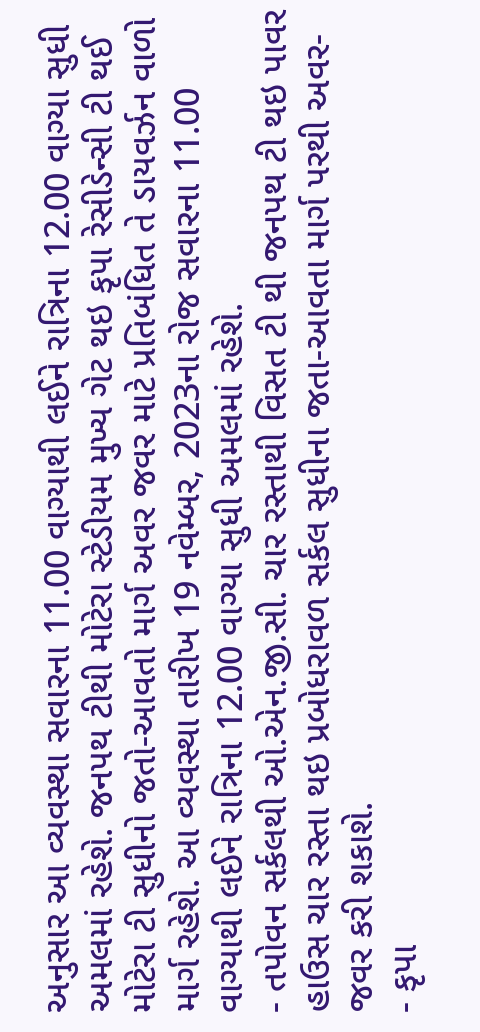અનુસાર આ વ્યવસ્થા સવારના 11.00 વાગ્યાથી લઈને રાત્રિના 12.00 વાગ્યા સુધી અમલમાં રહેશે. જનપથ ટીથી મોટેરા સ્ટેડીયમ મુખ્ય ગેટ થઇ કૃપા રેસીડેન્સી ટી થઈ મોટેરા ટી સુધીનો જતો-આવતો માર્ગ અવર જવર માટે પ્રતિબંધિત તે ડાયવર્ઝન વાળો માર્ગ રહેશે. આ વ્યવસ્થા તારીખ 19 નવેમ્બર, 2023ના રોજ સવારના 11.00 વાગ્યાથી લઈને રાત્રિના 12.00 વાગ્યા સુધી અમલમાં રહેશે.
- તપોવન સર્કલથી ઓ.એન.જી.સી. ચાર રસ્તાથી વિસત ટી થી જનપથ ટી થઇ પાવર હાઉસ ચાર રસ્તા થઇ પ્રબોધરાવળ સર્કલ સુધીના જતા-આવતા માર્ગ પરથી અવર-જવર કરી શકાશે.
- કૃપા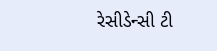રેસીડેન્સી ટી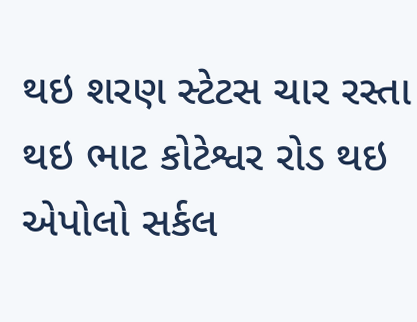થઇ શરણ સ્ટેટસ ચાર રસ્તા થઇ ભાટ કોટેશ્વર રોડ થઇ એપોલો સર્કલ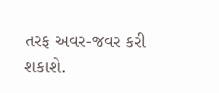તરફ અવર-જવર કરી શકાશે.